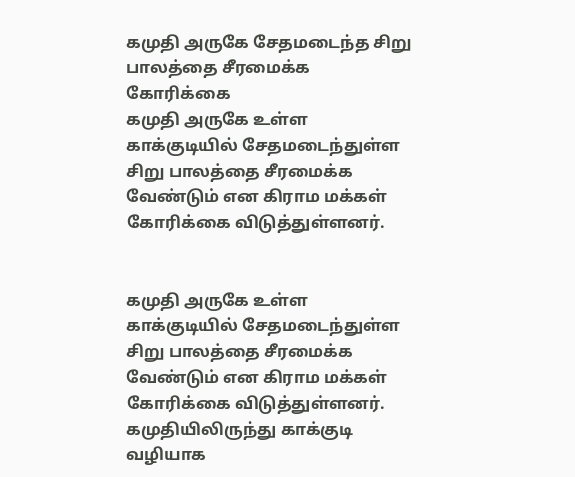கமுதி அருகே சேதமடைந்த சிறு பாலத்தை சீரமைக்க கோரிக்கை
கமுதி அருகே உள்ள காக்குடியில் சேதமடைந்துள்ள சிறு பாலத்தை சீரமைக்க வேண்டும் என கிராம மக்கள் கோரிக்கை விடுத்துள்ளனர்.


கமுதி அருகே உள்ள காக்குடியில் சேதமடைந்துள்ள சிறு பாலத்தை சீரமைக்க வேண்டும் என கிராம மக்கள் கோரிக்கை விடுத்துள்ளனர்.
கமுதியிலிருந்து காக்குடி வழியாக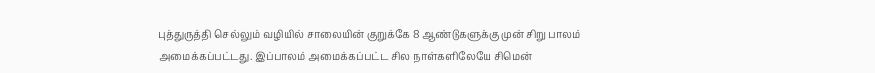புத்துருத்தி செல்லும் வழியில் சாலையின் குறுக்கே 8 ஆண்டுகளுக்கு முன் சிறு பாலம் அமைக்கப்பட்டது. இப்பாலம் அமைக்கப்பட்ட சில நாள்களிலேயே சிமென்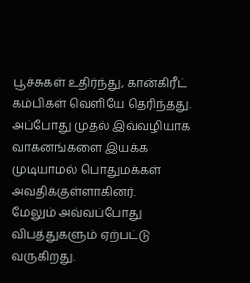பூச்சுகள் உதிர்ந்து, கான்கிரீட் கம்பிகள் வெளியே தெரிந்தது. அப்போது முதல் இவ்வழியாக வாகனங்களை இயக்க முடியாமல் பொதுமக்கள் அவதிக்குள்ளாகினர்.
மேலும் அவ்வப்போது விபத்துகளும் ஏற்பட்டு வருகிறது.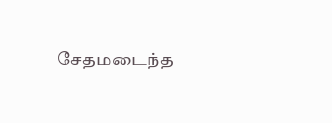சேதமடைந்த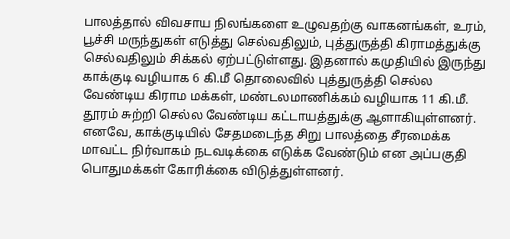பாலத்தால் விவசாய நிலங்களை உழுவதற்கு வாகனங்கள், உரம், பூச்சி மருந்துகள் எடுத்து செல்வதிலும், புத்துருத்தி கிராமத்துக்கு செல்வதிலும் சிக்கல் ஏற்பட்டுள்ளது. இதனால் கமுதியில் இருந்து காக்குடி வழியாக 6 கி.மீ தொலைவில் புத்துருத்தி செல்ல வேண்டிய கிராம மக்கள், மண்டலமாணிக்கம் வழியாக 11 கி.மீ. தூரம் சுற்றி செல்ல வேண்டிய கட்டாயத்துக்கு ஆளாகியுள்ளனர். எனவே, காக்குடியில் சேதமடைந்த சிறு பாலத்தை சீரமைக்க மாவட்ட நிர்வாகம் நடவடிக்கை எடுக்க வேண்டும் என அப்பகுதி பொதுமக்கள் கோரிக்கை விடுத்துள்ளனர்.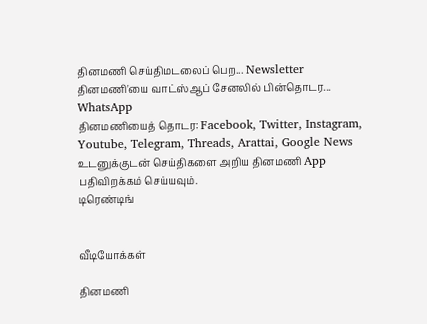தினமணி செய்திமடலைப் பெற... Newsletter
தினமணி'யை வாட்ஸ்ஆப் சேனலில் பின்தொடர... WhatsApp
தினமணியைத் தொடர: Facebook, Twitter, Instagram, Youtube, Telegram, Threads, Arattai, Google News
உடனுக்குடன் செய்திகளை அறிய தினமணி App பதிவிறக்கம் செய்யவும்.
டிரெண்டிங்


வீடியோக்கள்

தினமணி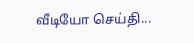வீடியோ செய்தி...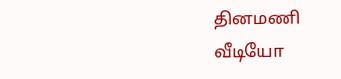தினமணி வீடியோ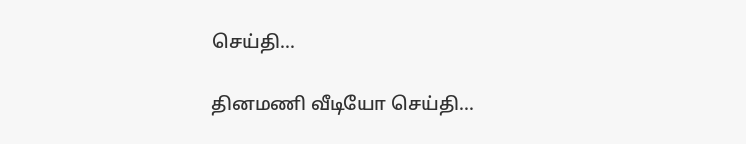செய்தி...

தினமணி வீடியோ செய்தி...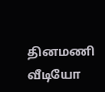தினமணி வீடியோ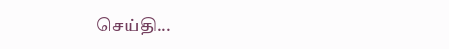செய்தி...